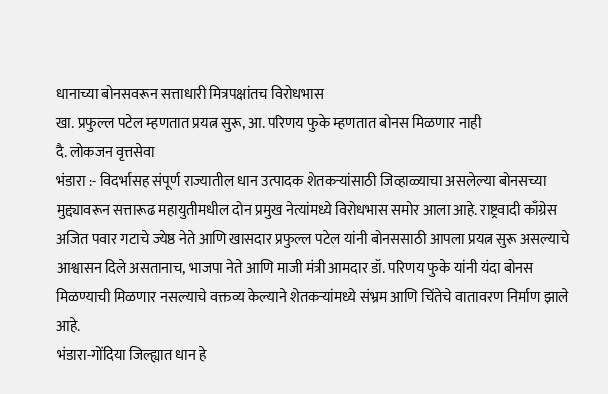धानाच्या बोनसवरून सत्ताधारी मित्रपक्षांतच विरोधभास
खा. प्रफुल्ल पटेल म्हणतात प्रयत्न सुरू, आ. परिणय फुके म्हणतात बोनस मिळणार नाही
दै. लोकजन वृत्तसेवा
भंडारा :- विदर्भासह संपूर्ण राज्यातील धान उत्पादक शेतकऱ्यांसाठी जिव्हाळ्याचा असलेल्या बोनसच्या मुद्द्यावरून सत्तारूढ महायुतीमधील दोन प्रमुख नेत्यांमध्ये विरोधभास समोर आला आहे. राष्ट्रवादी काँग्रेस अजित पवार गटाचे ज्येष्ठ नेते आणि खासदार प्रफुल्ल पटेल यांनी बोनससाठी आपला प्रयत्न सुरू असल्याचे आश्वासन दिले असतानाच, भाजपा नेते आणि माजी मंत्री आमदार डॉ. परिणय फुके यांनी यंदा बोनस मिळण्याची मिळणार नसल्याचे वक्तव्य केल्याने शेतकऱ्यांमध्ये संभ्रम आणि चिंतेचे वातावरण निर्माण झाले आहे.
भंडारा-गोंदिया जिल्ह्यात धान हे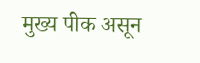मुख्य पीक असून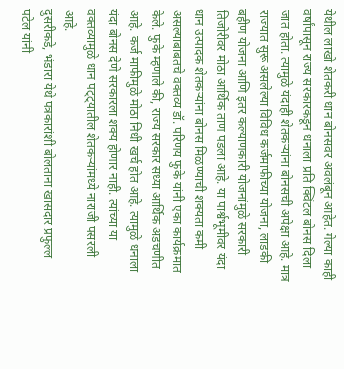येथील लाखो शेतकरी धान बोनसवर अवलंबून आहेत. गेल्या काही वर्षांपासून राज्य सरकारकडून धनाला प्रति क्विंटल बोनस दिला जात होता. त्यामुळे यंदाही शेतकऱ्यांना बोनसची अपेक्षा आहे. मात्र राज्यात सुरू असलेल्या विविध कर्जमाफीच्या योजना, लाडकी बहीण योजना आणि इतर कल्याणकारी योजनांमुळे सरकारी तिजोरीवर मोठा आर्थिक ताण पडला आहे. या पार्श्वभूमीवर यंदा धान उत्पादक शेतकऱ्यांना बोनस मिळण्याची शक्यता कमी असल्याबाबतचे वक्तव्य डॉ. परिणय फुके यांनी एका कार्यक्रमात केले. फुके म्हणाले की, राज्य सरकार सध्या आर्थिक अडचणीत आहे. कर्ज माफीमुळे मोठा निधी खर्च होत आहे. त्यामुळे धनाला यंदा बोनस देणे सरकारला शक्य होणार नाही. त्यांच्या या वक्तव्यामुळे धान पट्ट्यातील शेतकऱ्यांमध्ये नाराजी पसरली आहे.
दुसरीकडे, भंडारा येथे पत्रकारांशी बोलताना खासदार प्रफुल्ल पटेल यांनी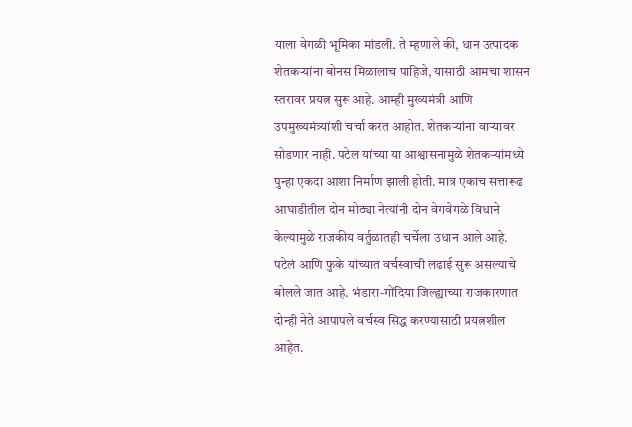याला वेगळी भूमिका मांडली. ते म्हणाले की, धान उत्पादक शेतकऱ्यांना बोनस मिळालाच पाहिजे, यासाठी आमचा शासन स्तरावर प्रयत्न सुरू आहे. आम्ही मुख्यमंत्री आणि उपमुख्यमंत्र्यांशी चर्चा करत आहोत. शेतकऱ्यांना वाऱ्यावर सोडणार नाही. पटेल यांच्या या आश्वासनामुळे शेतकऱ्यांमध्ये पुन्हा एकदा आशा निर्माण झाली होती. मात्र एकाच सत्तारूढ आघाडीतील दोन मोठ्या नेत्यांनी दोन वेगवेगळे विधाने केल्यामुळे राजकीय वर्तुळातही चर्चेला उधान आले आहे.
पटेलं आणि फुके यांच्यात वर्चस्वाची लढाई सुरू असल्याचे बोलले जात आहे. भंडारा-गोंदिया जिल्ह्याच्या राजकारणात दोन्ही नेते आपापले वर्चस्व सिद्ध करण्यासाठी प्रयत्नशील आहेत.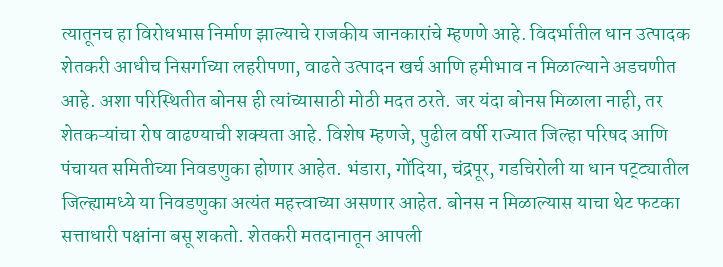त्यातूनच हा विरोधभास निर्माण झाल्याचे राजकीय जानकारांचे म्हणणे आहे. विदर्भातील धान उत्पादक शेतकरी आधीच निसर्गाच्या लहरीपणा, वाढते उत्पादन खर्च आणि हमीभाव न मिळाल्याने अडचणीत आहे. अशा परिस्थितीत बोनस ही त्यांच्यासाठी मोठी मदत ठरते. जर यंदा बोनस मिळाला नाही, तर शेतकऱ्यांचा रोष वाढण्याची शक्यता आहे. विशेष म्हणजे, पुढील वर्षी राज्यात जिल्हा परिषद आणि पंचायत समितीच्या निवडणुका होणार आहेत. भंडारा, गोंदिया, चंद्रपूर, गडचिरोली या धान पट्ट्यातील जिल्ह्यामध्ये या निवडणुका अत्यंत महत्त्वाच्या असणार आहेत. बोनस न मिळाल्यास याचा थेट फटका सत्ताधारी पक्षांना बसू शकतो. शेतकरी मतदानातून आपली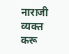नाराजी व्यक्त करू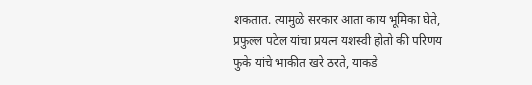शकतात. त्यामुळे सरकार आता काय भूमिका घेते, प्रफुल्ल पटेल यांचा प्रयत्न यशस्वी होतो की परिणय फुके यांचे भाकीत खरे ठरते, याकडे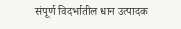संपूर्ण विदर्भातील धान उत्पादक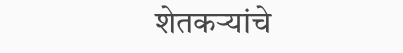शेतकऱ्यांचे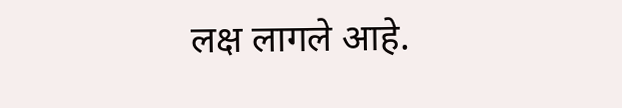लक्ष लागले आहे.